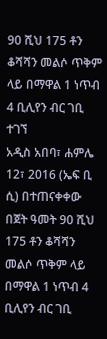90 ሺህ 175 ቶን ቆሻሻን መልሶ ጥቅም ላይ በማዋል 1 ነጥብ 4 ቢሊየን ብር ገቢ ተገኘ
አዲስ አበባ፣ ሐምሌ 12፣ 2016 (ኤፍ ቢ ሲ) በተጠናቀቀው በጀት ዓመት 90 ሺህ 175 ቶን ቆሻሻን መልሶ ጥቅም ላይ በማዋል 1 ነጥብ 4 ቢሊየን ብር ገቢ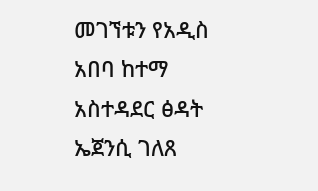መገኘቱን የአዲስ አበባ ከተማ አስተዳደር ፅዳት ኤጀንሲ ገለጸ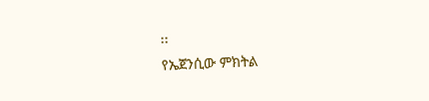፡፡
የኤጀንሲው ምክትል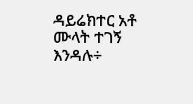ዳይሬክተር አቶ ሙላት ተገኝ እንዳሉ÷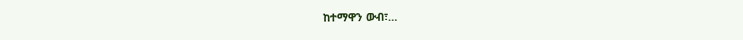ከተማዋን ውብ፣…